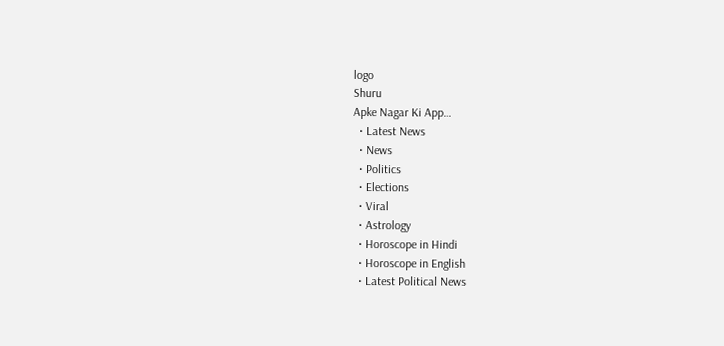logo
Shuru
Apke Nagar Ki App…
  • Latest News
  • News
  • Politics
  • Elections
  • Viral
  • Astrology
  • Horoscope in Hindi
  • Horoscope in English
  • Latest Political News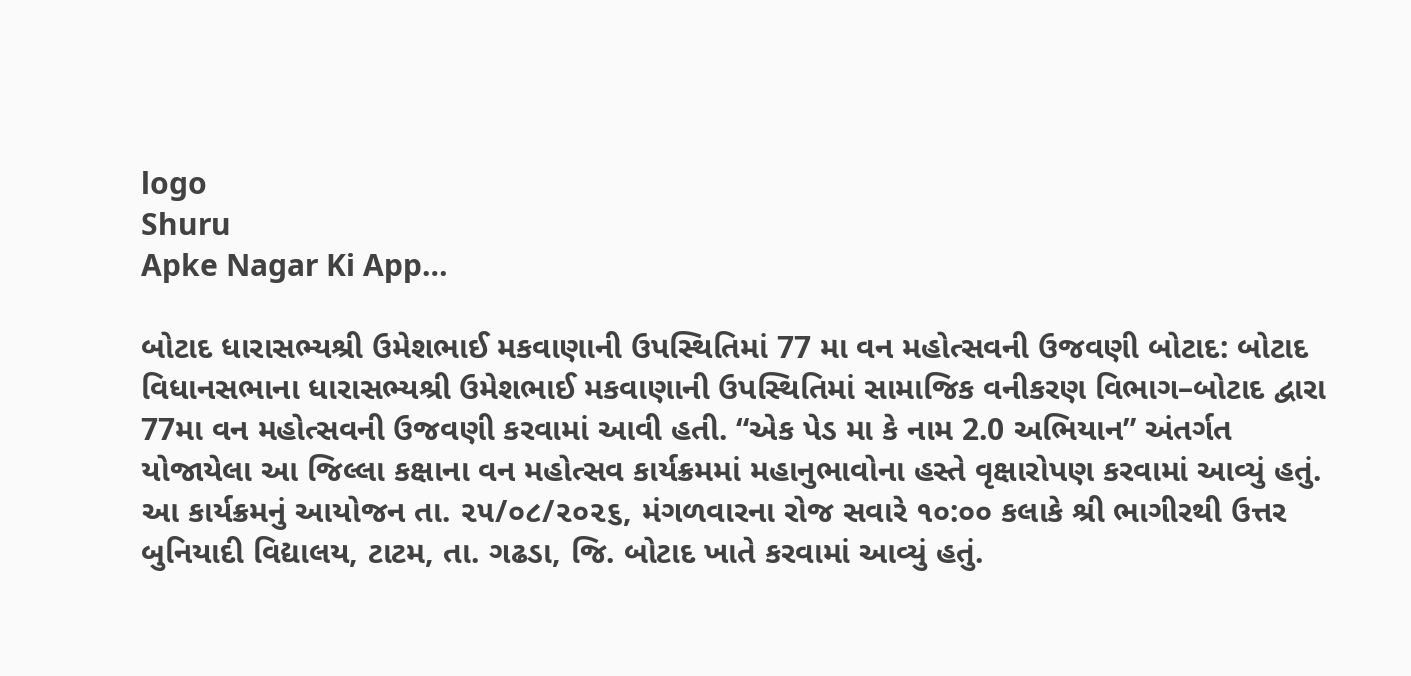logo
Shuru
Apke Nagar Ki App…

બોટાદ ધારાસભ્યશ્રી ઉમેશભાઈ મકવાણાની ઉપસ્થિતિમાં 77 મા વન મહોત્સવની ઉજવણી બોટાદ: બોટાદ વિધાનસભાના ધારાસભ્યશ્રી ઉમેશભાઈ મકવાણાની ઉપસ્થિતિમાં સામાજિક વનીકરણ વિભાગ–બોટાદ દ્વારા 77મા વન મહોત્સવની ઉજવણી કરવામાં આવી હતી. “એક પેડ મા કે નામ 2.0 અભિયાન” અંતર્ગત યોજાયેલા આ જિલ્લા કક્ષાના વન મહોત્સવ કાર્યક્રમમાં મહાનુભાવોના હસ્તે વૃક્ષારોપણ કરવામાં આવ્યું હતું. આ કાર્યક્રમનું આયોજન તા. ૨૫/૦૮/૨૦૨૬, મંગળવારના રોજ સવારે ૧૦:૦૦ કલાકે શ્રી ભાગીરથી ઉત્તર બુનિયાદી વિદ્યાલય, ટાટમ, તા. ગઢડા, જિ. બોટાદ ખાતે કરવામાં આવ્યું હતું.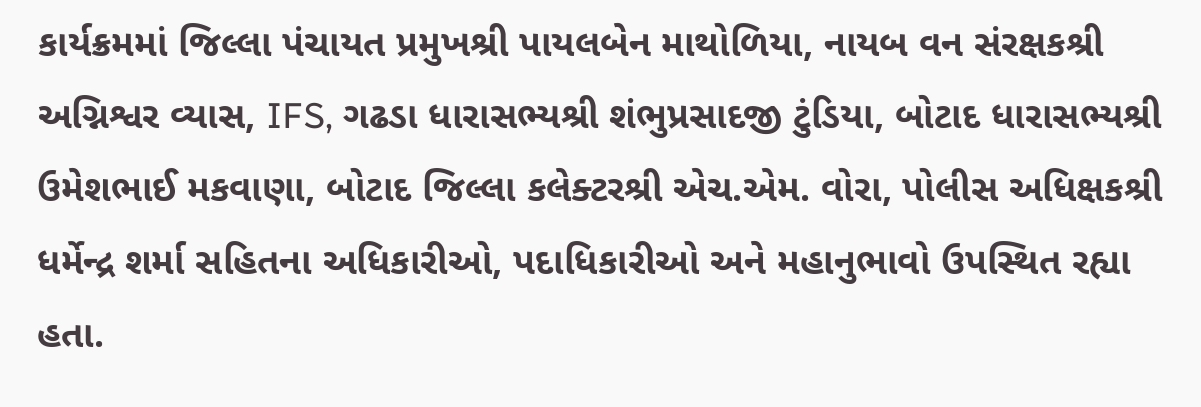કાર્યક્રમમાં જિલ્લા પંચાયત પ્રમુખશ્રી પાયલબેન માથોળિયા, નાયબ વન સંરક્ષકશ્રી અગ્નિશ્વર વ્યાસ, IFS, ગઢડા ધારાસભ્યશ્રી શંભુપ્રસાદજી ટુંડિયા, બોટાદ ધારાસભ્યશ્રી ઉમેશભાઈ મકવાણા, બોટાદ જિલ્લા કલેક્ટરશ્રી એચ.એમ. વોરા, પોલીસ અધિક્ષકશ્રી ધર્મેન્દ્ર શર્મા સહિતના અધિકારીઓ, પદાધિકારીઓ અને મહાનુભાવો ઉપસ્થિત રહ્યા હતા.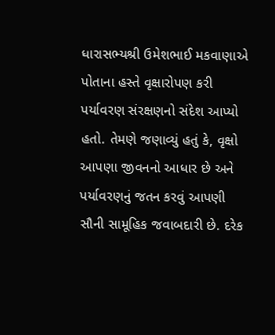ધારાસભ્યશ્રી ઉમેશભાઈ મકવાણાએ પોતાના હસ્તે વૃક્ષારોપણ કરી પર્યાવરણ સંરક્ષણનો સંદેશ આપ્યો હતો. તેમણે જણાવ્યું હતું કે, વૃક્ષો આપણા જીવનનો આધાર છે અને પર્યાવરણનું જતન કરવું આપણી સૌની સામૂહિક જવાબદારી છે. દરેક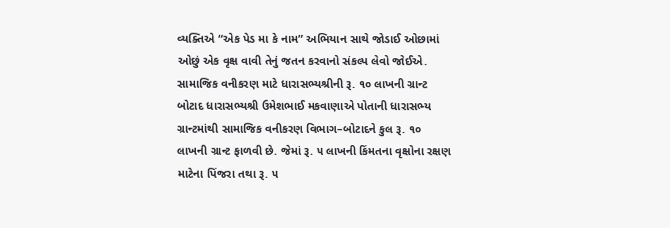વ્યક્તિએ “એક પેડ મા કે નામ” અભિયાન સાથે જોડાઈ ઓછામાં ઓછું એક વૃક્ષ વાવી તેનું જતન કરવાનો સંકલ્પ લેવો જોઈએ. સામાજિક વનીકરણ માટે ધારાસભ્યશ્રીની રૂ. ૧૦ લાખની ગ્રાન્ટ બોટાદ ધારાસભ્યશ્રી ઉમેશભાઈ મકવાણાએ પોતાની ધારાસભ્ય ગ્રાન્ટમાંથી સામાજિક વનીકરણ વિભાગ–બોટાદને કુલ રૂ. ૧૦ લાખની ગ્રાન્ટ ફાળવી છે. જેમાં રૂ. ૫ લાખની કિંમતના વૃક્ષોના રક્ષણ માટેના પિંજરા તથા રૂ. ૫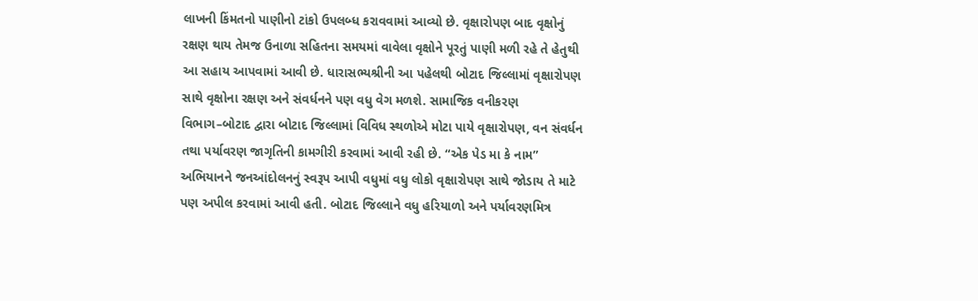લાખની કિંમતનો પાણીનો ટાંકો ઉપલબ્ધ કરાવવામાં આવ્યો છે. વૃક્ષારોપણ બાદ વૃક્ષોનું રક્ષણ થાય તેમજ ઉનાળા સહિતના સમયમાં વાવેલા વૃક્ષોને પૂરતું પાણી મળી રહે તે હેતુથી આ સહાય આપવામાં આવી છે. ધારાસભ્યશ્રીની આ પહેલથી બોટાદ જિલ્લામાં વૃક્ષારોપણ સાથે વૃક્ષોના રક્ષણ અને સંવર્ધનને પણ વધુ વેગ મળશે. સામાજિક વનીકરણ વિભાગ–બોટાદ દ્વારા બોટાદ જિલ્લામાં વિવિધ સ્થળોએ મોટા પાયે વૃક્ષારોપણ, વન સંવર્ધન તથા પર્યાવરણ જાગૃતિની કામગીરી કરવામાં આવી રહી છે. “એક પેડ મા કે નામ” અભિયાનને જનઆંદોલનનું સ્વરૂપ આપી વધુમાં વધુ લોકો વૃક્ષારોપણ સાથે જોડાય તે માટે પણ અપીલ કરવામાં આવી હતી. બોટાદ જિલ્લાને વધુ હરિયાળો અને પર્યાવરણમિત્ર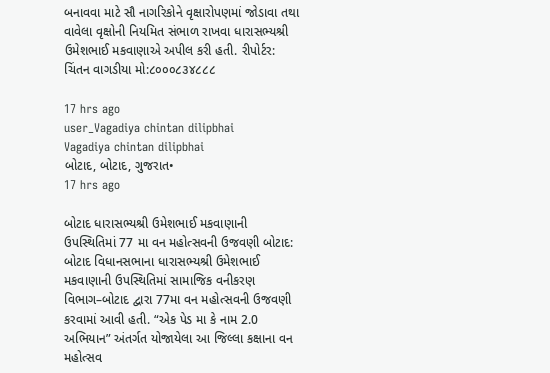બનાવવા માટે સૌ નાગરિકોને વૃક્ષારોપણમાં જોડાવા તથા વાવેલા વૃક્ષોની નિયમિત સંભાળ રાખવા ધારાસભ્યશ્રી ઉમેશભાઈ મકવાણાએ અપીલ કરી હતી. રીપોર્ટર: ચિંતન વાગડીયા મો:૮૦૦૦૮૩૪૮૮૮

17 hrs ago
user_Vagadiya chintan dilipbhai
Vagadiya chintan dilipbhai
બોટાદ, બોટાદ, ગુજરાત•
17 hrs ago

બોટાદ ધારાસભ્યશ્રી ઉમેશભાઈ મકવાણાની ઉપસ્થિતિમાં 77 મા વન મહોત્સવની ઉજવણી બોટાદ: બોટાદ વિધાનસભાના ધારાસભ્યશ્રી ઉમેશભાઈ મકવાણાની ઉપસ્થિતિમાં સામાજિક વનીકરણ વિભાગ–બોટાદ દ્વારા 77મા વન મહોત્સવની ઉજવણી કરવામાં આવી હતી. “એક પેડ મા કે નામ 2.0 અભિયાન” અંતર્ગત યોજાયેલા આ જિલ્લા કક્ષાના વન મહોત્સવ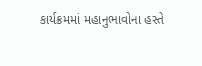કાર્યક્રમમાં મહાનુભાવોના હસ્તે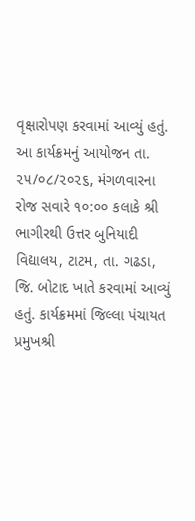વૃક્ષારોપણ કરવામાં આવ્યું હતું. આ કાર્યક્રમનું આયોજન તા. ૨૫/૦૮/૨૦૨૬, મંગળવારના રોજ સવારે ૧૦:૦૦ કલાકે શ્રી ભાગીરથી ઉત્તર બુનિયાદી વિદ્યાલય, ટાટમ, તા. ગઢડા, જિ. બોટાદ ખાતે કરવામાં આવ્યું હતું. કાર્યક્રમમાં જિલ્લા પંચાયત પ્રમુખશ્રી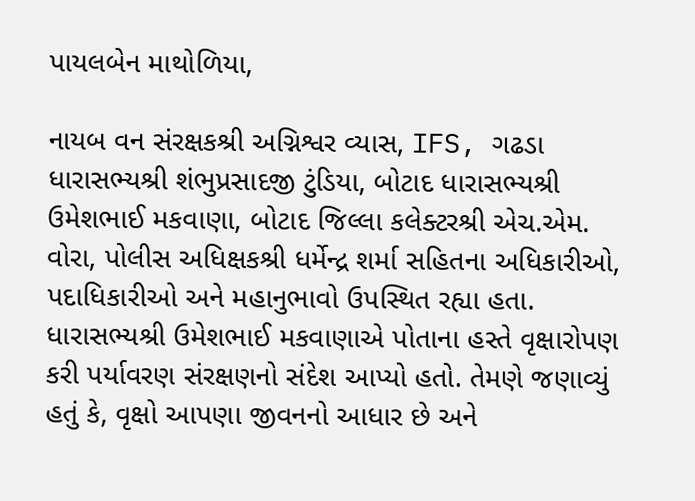પાયલબેન માથોળિયા,

નાયબ વન સંરક્ષકશ્રી અગ્નિશ્વર વ્યાસ, IFS, ગઢડા ધારાસભ્યશ્રી શંભુપ્રસાદજી ટુંડિયા, બોટાદ ધારાસભ્યશ્રી ઉમેશભાઈ મકવાણા, બોટાદ જિલ્લા કલેક્ટરશ્રી એચ.એમ. વોરા, પોલીસ અધિક્ષકશ્રી ધર્મેન્દ્ર શર્મા સહિતના અધિકારીઓ, પદાધિકારીઓ અને મહાનુભાવો ઉપસ્થિત રહ્યા હતા. ધારાસભ્યશ્રી ઉમેશભાઈ મકવાણાએ પોતાના હસ્તે વૃક્ષારોપણ કરી પર્યાવરણ સંરક્ષણનો સંદેશ આપ્યો હતો. તેમણે જણાવ્યું હતું કે, વૃક્ષો આપણા જીવનનો આધાર છે અને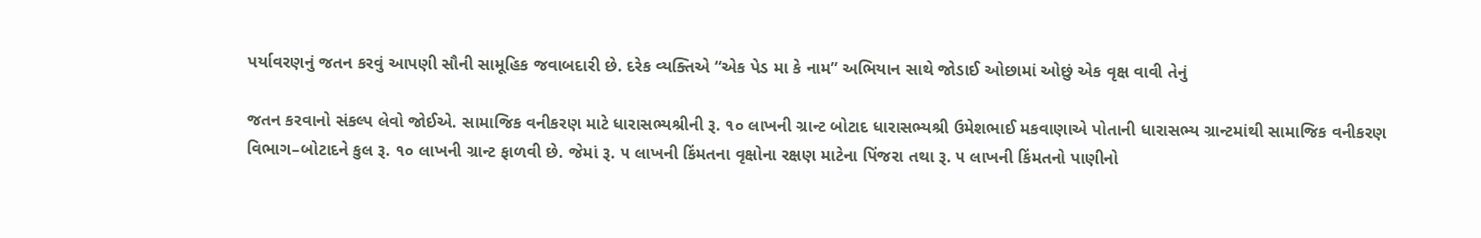પર્યાવરણનું જતન કરવું આપણી સૌની સામૂહિક જવાબદારી છે. દરેક વ્યક્તિએ “એક પેડ મા કે નામ” અભિયાન સાથે જોડાઈ ઓછામાં ઓછું એક વૃક્ષ વાવી તેનું

જતન કરવાનો સંકલ્પ લેવો જોઈએ. સામાજિક વનીકરણ માટે ધારાસભ્યશ્રીની રૂ. ૧૦ લાખની ગ્રાન્ટ બોટાદ ધારાસભ્યશ્રી ઉમેશભાઈ મકવાણાએ પોતાની ધારાસભ્ય ગ્રાન્ટમાંથી સામાજિક વનીકરણ વિભાગ–બોટાદને કુલ રૂ. ૧૦ લાખની ગ્રાન્ટ ફાળવી છે. જેમાં રૂ. ૫ લાખની કિંમતના વૃક્ષોના રક્ષણ માટેના પિંજરા તથા રૂ. ૫ લાખની કિંમતનો પાણીનો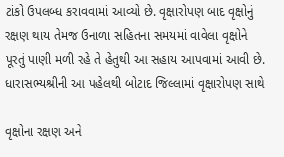ટાંકો ઉપલબ્ધ કરાવવામાં આવ્યો છે. વૃક્ષારોપણ બાદ વૃક્ષોનું રક્ષણ થાય તેમજ ઉનાળા સહિતના સમયમાં વાવેલા વૃક્ષોને પૂરતું પાણી મળી રહે તે હેતુથી આ સહાય આપવામાં આવી છે. ધારાસભ્યશ્રીની આ પહેલથી બોટાદ જિલ્લામાં વૃક્ષારોપણ સાથે

વૃક્ષોના રક્ષણ અને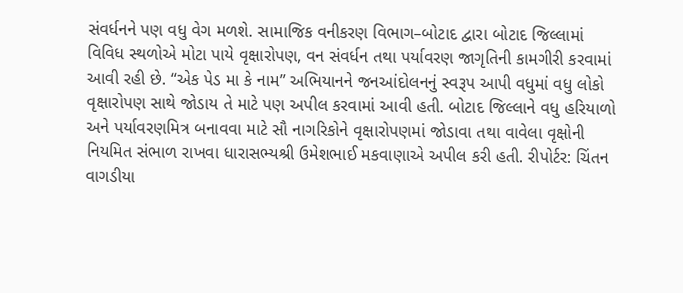સંવર્ધનને પણ વધુ વેગ મળશે. સામાજિક વનીકરણ વિભાગ–બોટાદ દ્વારા બોટાદ જિલ્લામાં વિવિધ સ્થળોએ મોટા પાયે વૃક્ષારોપણ, વન સંવર્ધન તથા પર્યાવરણ જાગૃતિની કામગીરી કરવામાં આવી રહી છે. “એક પેડ મા કે નામ” અભિયાનને જનઆંદોલનનું સ્વરૂપ આપી વધુમાં વધુ લોકો વૃક્ષારોપણ સાથે જોડાય તે માટે પણ અપીલ કરવામાં આવી હતી. બોટાદ જિલ્લાને વધુ હરિયાળો અને પર્યાવરણમિત્ર બનાવવા માટે સૌ નાગરિકોને વૃક્ષારોપણમાં જોડાવા તથા વાવેલા વૃક્ષોની નિયમિત સંભાળ રાખવા ધારાસભ્યશ્રી ઉમેશભાઈ મકવાણાએ અપીલ કરી હતી. રીપોર્ટર: ચિંતન વાગડીયા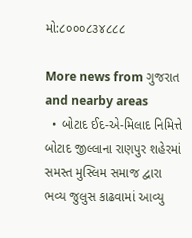મો:૮૦૦૦૮૩૪૮૮૮

More news from ગુજરાત and nearby areas
  • બોટાદ ઈદ-એ-મિલાદ નિમિત્તે બોટાદ જીલ્લાના રાણપુર શહેરમાં સમસ્ત મુસ્લિમ સમાજ દ્વારા ભવ્ય જુલુસ કાઢવામાં આવ્યુ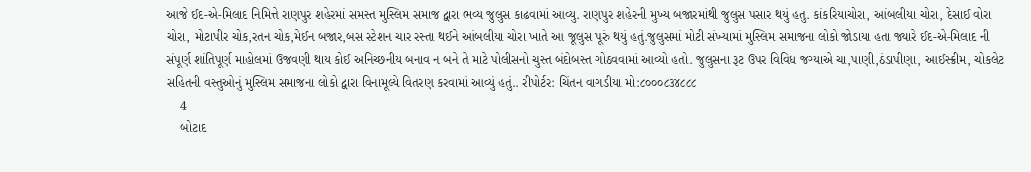આજે ઈદ-એ-મિલાદ નિમિત્તે રાણપુર શહેરમાં સમસ્ત મુસ્લિમ સમાજ દ્વારા ભવ્ય જુલુસ કાઢવામાં આવ્યુ. રાણપુર શહેરની મુખ્ય બજારમાંથી જુલુસ પસાર થયું હતુ. કાંકરિયાચોરા, આંબલીયા ચોરા, દેસાઈ વોરા ચોરા, મોટાપીર ચોક,રતન ચોક,મેઈન બજાર,બસ સ્ટેશન ચાર રસ્તા થઈને આંબલીયા ચોરા ખાતે આ જૂલુસ પૂરું થયું હતું.જુલુસમાં મોટી સંખ્યામાં મુસ્લિમ સમાજના લોકો જોડાયા હતા જ્યારે ઈદ-એ-મિલાદ ની સંપૂર્ણ શાંતિપૂર્ણ માહોલમાં ઉજવણી થાય કોઈ અનિચ્છનીય બનાવ ન બને તે માટે પોલીસનો ચુસ્ત બંદોબસ્ત ગોઠવવામાં આવ્યો હતો. જુલુસના રૂટ ઉપર વિવિધ જગ્યાએ ચા,પાણી,ઠંડાપીણા, આઈસ્ક્રીમ, ચોકલેટ સહિતની વસ્તુઓનું મુસ્લિમ સમાજના લોકો દ્વારા વિનામૂલ્યે વિતરણ કરવામાં આવ્યું હતું.. રીપોર્ટર: ચિંતન વાગડીયા મો:૮૦૦૦૮૩૪૮૮૮
    4
    બોટાદ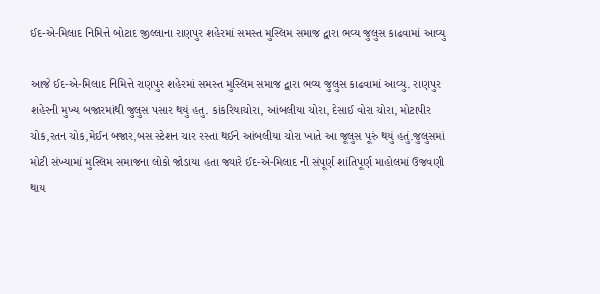ઈદ-એ-મિલાદ નિમિત્તે બોટાદ જીલ્લાના રાણપુર શહેરમાં સમસ્ત મુસ્લિમ સમાજ દ્વારા ભવ્ય જુલુસ કાઢવામાં આવ્યુ

આજે ઈદ-એ-મિલાદ નિમિત્તે રાણપુર શહેરમાં સમસ્ત મુસ્લિમ સમાજ દ્વારા ભવ્ય જુલુસ કાઢવામાં આવ્યુ. રાણપુર શહેરની મુખ્ય બજારમાંથી જુલુસ પસાર થયું હતુ. કાંકરિયાચોરા, આંબલીયા ચોરા, દેસાઈ વોરા ચોરા, મોટાપીર ચોક,રતન ચોક,મેઈન બજાર,બસ સ્ટેશન ચાર રસ્તા થઈને આંબલીયા ચોરા ખાતે આ જૂલુસ પૂરું થયું હતું.જુલુસમાં મોટી સંખ્યામાં મુસ્લિમ સમાજના લોકો જોડાયા હતા જ્યારે ઈદ-એ-મિલાદ ની સંપૂર્ણ શાંતિપૂર્ણ માહોલમાં ઉજવણી થાય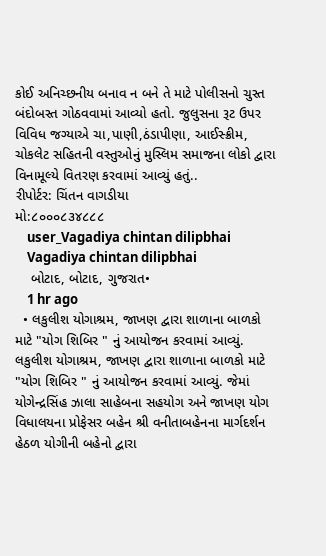કોઈ અનિચ્છનીય બનાવ ન બને તે માટે પોલીસનો ચુસ્ત બંદોબસ્ત ગોઠવવામાં આવ્યો હતો. જુલુસના રૂટ ઉપર વિવિધ જગ્યાએ ચા,પાણી,ઠંડાપીણા, આઈસ્ક્રીમ, ચોકલેટ સહિતની વસ્તુઓનું મુસ્લિમ સમાજના લોકો દ્વારા વિનામૂલ્યે વિતરણ કરવામાં આવ્યું હતું..
રીપોર્ટર: ચિંતન વાગડીયા
મો:૮૦૦૦૮૩૪૮૮૮
    user_Vagadiya chintan dilipbhai
    Vagadiya chintan dilipbhai
    બોટાદ, બોટાદ, ગુજરાત•
    1 hr ago
  • લકુલીશ યોગાશ્રમ, જાખણ દ્વારા શાળાના બાળકો માટે "યોગ શિબિર " નું આયોજન કરવામાં આવ્યું. લકુલીશ યોગાશ્રમ, જાખણ દ્વારા શાળાના બાળકો માટે "યોગ શિબિર " નું આયોજન કરવામાં આવ્યું. જેમાં યોગેન્દ્રસિંહ ઝાલા સાહેબના સહયોગ અને જાખણ યોગ વિધાલયના પ્રોફેસર બહેન શ્રી વનીતાબહેનના માર્ગદર્શન હેઠળ યોગીની બહેનો દ્વારા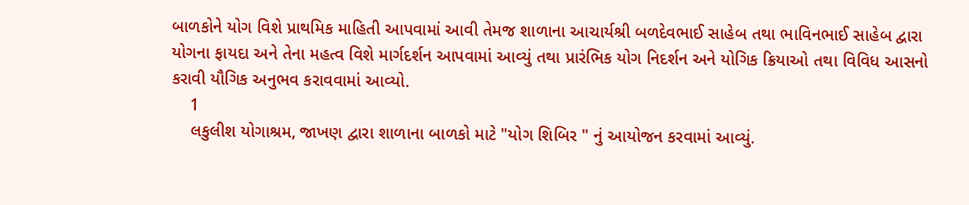બાળકોને યોગ વિશે પ્રાથમિક માહિતી આપવામાં આવી તેમજ શાળાના આચાર્યશ્રી બળદેવભાઈ સાહેબ તથા ભાવિનભાઈ સાહેબ દ્વારા યોગના ફાયદા અને તેના મહત્વ વિશે માર્ગદર્શન આપવામાં આવ્યું તથા પ્રારંભિક યોગ નિદર્શન અને યોગિક ક્રિયાઓ તથા વિવિધ આસનો કરાવી યૌગિક અનુભવ કરાવવામાં આવ્યો.
    1
    લકુલીશ યોગાશ્રમ, જાખણ દ્વારા શાળાના બાળકો માટે "યોગ શિબિર " નું આયોજન કરવામાં આવ્યું.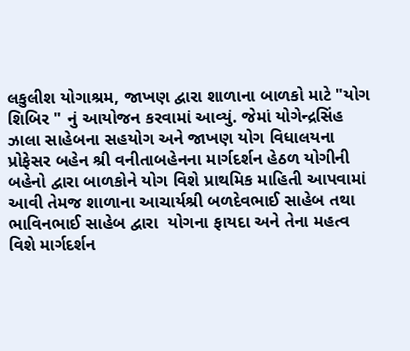લકુલીશ યોગાશ્રમ, જાખણ દ્વારા શાળાના બાળકો માટે "યોગ શિબિર " નું આયોજન કરવામાં આવ્યું. જેમાં યોગેન્દ્રસિંહ ઝાલા સાહેબના સહયોગ અને જાખણ યોગ વિધાલયના પ્રોફેસર બહેન શ્રી વનીતાબહેનના માર્ગદર્શન હેઠળ યોગીની બહેનો દ્વારા બાળકોને યોગ વિશે પ્રાથમિક માહિતી આપવામાં આવી તેમજ શાળાના આચાર્યશ્રી બળદેવભાઈ સાહેબ તથા ભાવિનભાઈ સાહેબ દ્વારા  યોગના ફાયદા અને તેના મહત્વ વિશે માર્ગદર્શન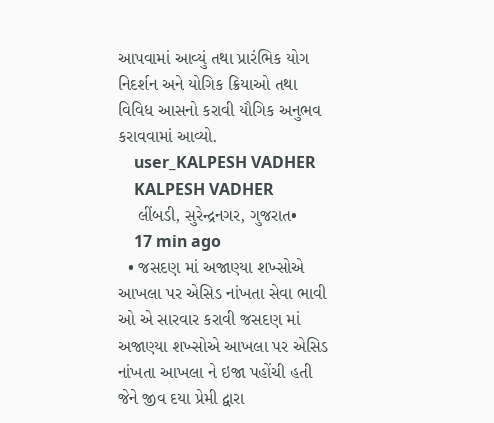આપવામાં આવ્યું તથા પ્રારંભિક યોગ નિદર્શન અને યોગિક ક્રિયાઓ તથા વિવિધ આસનો કરાવી યૌગિક અનુભવ કરાવવામાં આવ્યો.
    user_KALPESH VADHER
    KALPESH VADHER
    લીંબડી, સુરેન્દ્રનગર, ગુજરાત•
    17 min ago
  • જસદણ માં અજાણ્યા શખ્સોએ આખલા પર એસિડ નાંખતા સેવા ભાવી ઓ એ સારવાર કરાવી જસદણ માં અજાણ્યા શખ્સોએ આખલા પર એસિડ નાંખતા આખલા ને ઇજા પહોંચી હતી જેને જીવ દયા પ્રેમી દ્વારા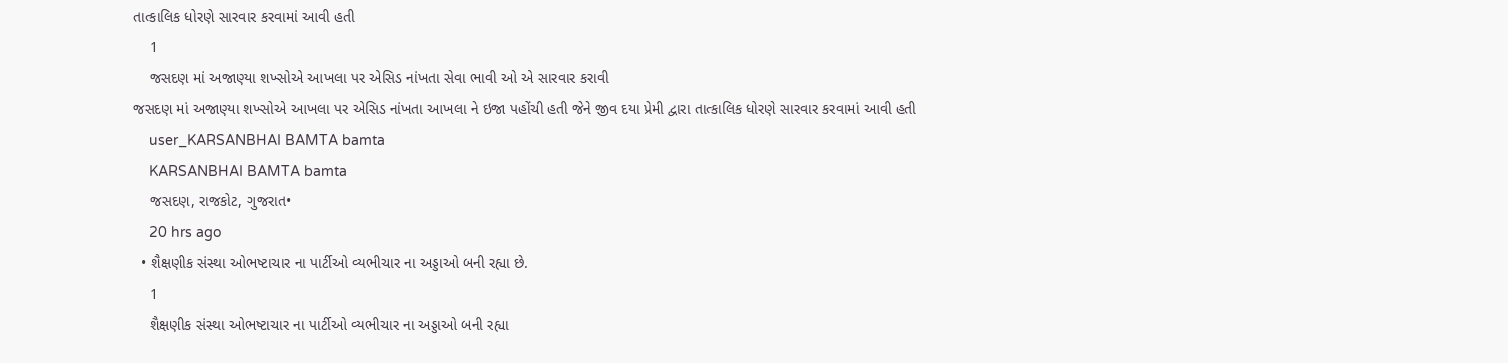તાત્કાલિક ધોરણે સારવાર કરવામાં આવી હતી
    1
    જસદણ માં અજાણ્યા શખ્સોએ આખલા પર એસિડ નાંખતા સેવા ભાવી ઓ એ સારવાર કરાવી
જસદણ માં અજાણ્યા શખ્સોએ આખલા પર એસિડ નાંખતા આખલા ને ઇજા પહોંચી હતી જેને જીવ દયા પ્રેમી દ્વારા તાત્કાલિક ધોરણે સારવાર કરવામાં આવી હતી
    user_KARSANBHAI BAMTA bamta
    KARSANBHAI BAMTA bamta
    જસદણ, રાજકોટ, ગુજરાત•
    20 hrs ago
  • શૈક્ષણીક સંસ્થા ઓભષ્ટાચાર ના પાર્ટીઓ‌ વ્યભીચાર ના અડ્ડાઓ બની રહ્યા છે.
    1
    શૈક્ષણીક સંસ્થા ઓભષ્ટાચાર ના પાર્ટીઓ‌ વ્યભીચાર ના અડ્ડાઓ બની રહ્યા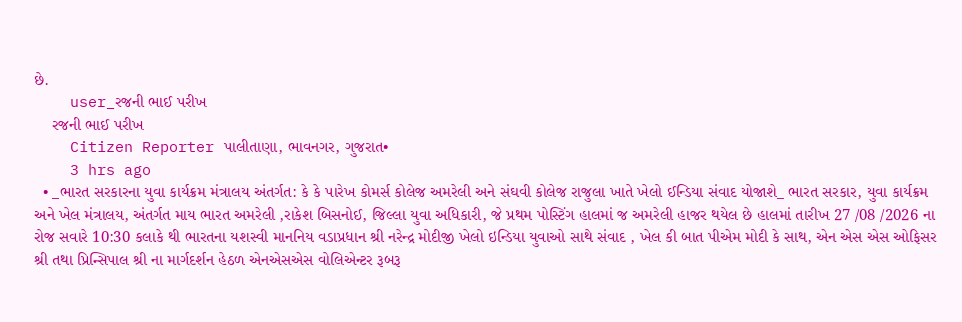છે.
    user_રજની ભાઈ પરીખ
    રજની ભાઈ પરીખ
    Citizen Reporter પાલીતાણા, ભાવનગર, ગુજરાત•
    3 hrs ago
  • _ભારત સરકારના યુવા કાર્યક્રમ મંત્રાલય અંતર્ગત: કે કે પારેખ કોમર્સ કોલેજ અમરેલી અને સંઘવી કોલેજ રાજુલા ખાતે ખેલો ઈન્ડિયા સંવાદ યોજાશે_ ભારત સરકાર, યુવા કાર્યક્રમ અને ખેલ મંત્રાલય, અંતર્ગત માય ભારત અમરેલી ,રાકેશ બિસનોઈ, જિલ્લા યુવા અધિકારી, જે પ્રથમ પોસ્ટિંગ હાલમાં જ અમરેલી હાજર થયેલ છે હાલમાં તારીખ 27 /08 /2026 ના રોજ સવારે 10:30 કલાકે થી ભારતના યશસ્વી માનનિય વડાપ્રધાન શ્રી નરેન્દ્ર મોદીજી ખેલો ઇન્ડિયા યુવાઓ સાથે સંવાદ , ખેલ કી બાત પીએમ મોદી કે સાથ, એન એસ એસ ઓફિસર શ્રી તથા પ્રિન્સિપાલ શ્રી ના માર્ગદર્શન હેઠળ એનએસએસ વોલિએન્ટર રૂબરૂ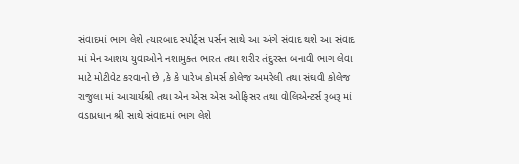સંવાદમાં ભાગ લેશે ત્યારબાદ સ્પોર્ટ્સ પર્સન સાથે આ અંગે સંવાદ થશે આ સંવાદ માં‌ મેન આશય યુવાઓને નશામુક્ત ભારત તથા શરીર તંદુરસ્ત બનાવી ભાગ લેવા માટે મોટીવેટ કરવાનો છે ,કે કે પારેખ કોમર્સ કોલેજ અમરેલી તથા સંઘવી કોલેજ રાજુલા માં આચાર્યશ્રી તથા એન એસ એસ ઓફિસર તથા વોલિએન્ટર્સ રૂબરૂ માં વડાપ્રધાન શ્રી સાથે સંવાદમાં ભાગ લેશે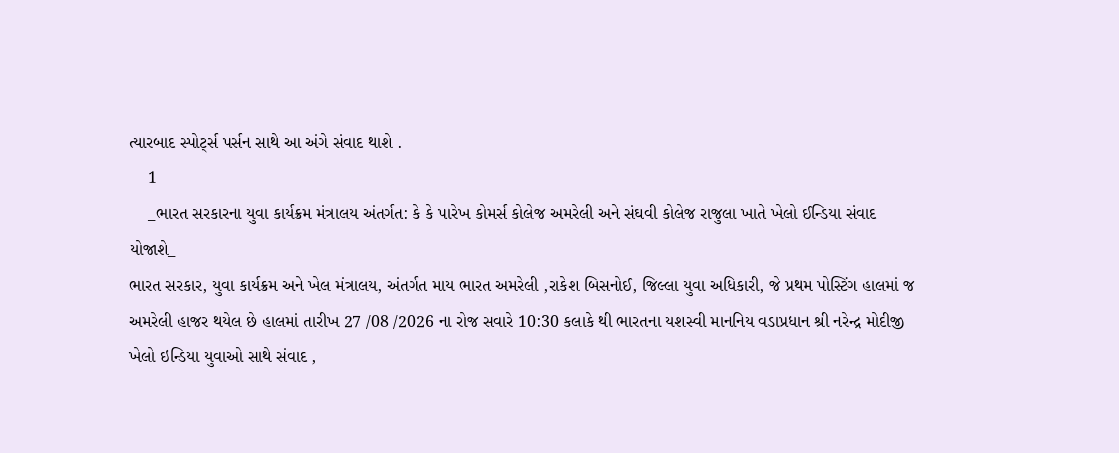ત્યારબાદ સ્પોર્ટ્સ પર્સન સાથે આ અંગે સંવાદ થાશે .
    1
    _ભારત સરકારના યુવા કાર્યક્રમ મંત્રાલય અંતર્ગત: કે કે પારેખ કોમર્સ કોલેજ અમરેલી અને સંઘવી કોલેજ રાજુલા ખાતે ખેલો ઈન્ડિયા સંવાદ યોજાશે_
ભારત સરકાર, યુવા કાર્યક્રમ અને ખેલ મંત્રાલય, અંતર્ગત માય ભારત અમરેલી ,રાકેશ બિસનોઈ, જિલ્લા યુવા અધિકારી, જે પ્રથમ પોસ્ટિંગ હાલમાં જ અમરેલી હાજર થયેલ છે હાલમાં તારીખ 27 /08 /2026 ના રોજ સવારે 10:30 કલાકે થી ભારતના યશસ્વી માનનિય વડાપ્રધાન શ્રી નરેન્દ્ર મોદીજી ખેલો ઇન્ડિયા યુવાઓ સાથે સંવાદ ,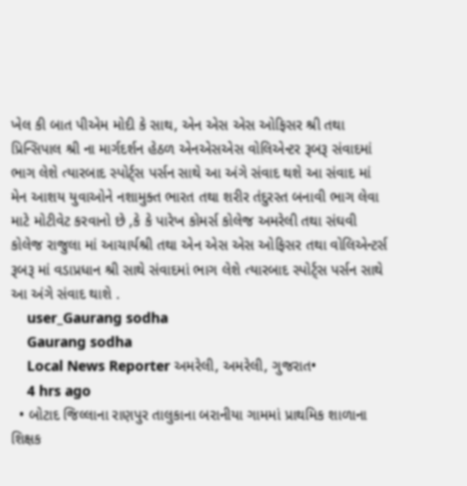ખેલ કી બાત પીએમ મોદી કે સાથ, એન એસ એસ ઓફિસર શ્રી તથા પ્રિન્સિપાલ શ્રી ના માર્ગદર્શન હેઠળ એનએસએસ વોલિએન્ટર રૂબરૂ સંવાદમાં ભાગ લેશે ત્યારબાદ સ્પોર્ટ્સ પર્સન સાથે આ અંગે સંવાદ થશે આ સંવાદ માં‌ મેન આશય યુવાઓને નશામુક્ત ભારત તથા શરીર તંદુરસ્ત બનાવી ભાગ લેવા માટે મોટીવેટ કરવાનો છે ,કે કે પારેખ કોમર્સ કોલેજ અમરેલી તથા સંઘવી કોલેજ રાજુલા માં આચાર્યશ્રી તથા એન એસ એસ ઓફિસર તથા વોલિએન્ટર્સ રૂબરૂ માં વડાપ્રધાન શ્રી સાથે સંવાદમાં ભાગ લેશે ત્યારબાદ સ્પોર્ટ્સ પર્સન સાથે આ અંગે સંવાદ થાશે .
    user_Gaurang sodha
    Gaurang sodha
    Local News Reporter અમરેલી, અમરેલી, ગુજરાત•
    4 hrs ago
  • બોટાદ જિલ્લાના રાણપુર તાલુકાના બરાનીયા ગામમાં પ્રાથમિક શાળાના શિક્ષક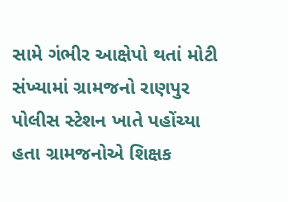સામે ગંભીર આક્ષેપો થતાં મોટી સંખ્યામાં ગ્રામજનો રાણપુર પોલીસ સ્ટેશન ખાતે પહોંચ્યા હતા ગ્રામજનોએ શિક્ષક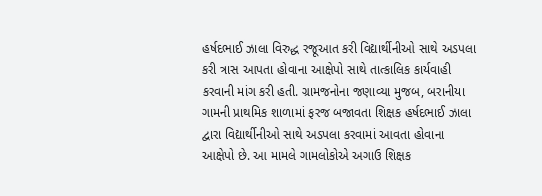હર્ષદભાઈ ઝાલા વિરુદ્ધ રજૂઆત કરી વિદ્યાર્થીનીઓ સાથે અડપલા કરી ત્રાસ આપતા હોવાના આક્ષેપો સાથે તાત્કાલિક કાર્યવાહી કરવાની માંગ કરી હતી. ગ્રામજનોના જણાવ્યા મુજબ, બરાનીયા ગામની પ્રાથમિક શાળામાં ફરજ બજાવતા શિક્ષક હર્ષદભાઈ ઝાલા દ્વારા વિદ્યાર્થીનીઓ સાથે અડપલા કરવામાં આવતા હોવાના આક્ષેપો છે. આ મામલે ગામલોકોએ અગાઉ શિક્ષક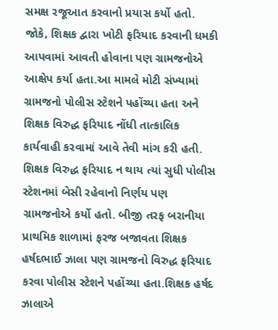સમક્ષ રજૂઆત કરવાનો પ્રયાસ કર્યો હતો. જોકે, શિક્ષક દ્વારા ખોટી ફરિયાદ કરવાની ધમકી આપવામાં આવતી હોવાના પણ ગ્રામજનોએ આક્ષેપ કર્યા હતા.આ મામલે મોટી સંખ્યામાં ગ્રામજનો પોલીસ સ્ટેશને પહોંચ્યા હતા અને શિક્ષક વિરુદ્ધ ફરિયાદ નોંધી તાત્કાલિક કાર્યવાહી કરવામાં આવે તેવી માંગ કરી હતી. શિક્ષક વિરુદ્ધ ફરિયાદ ન થાય ત્યાં સુધી પોલીસ સ્ટેશનમાં બેસી રહેવાનો નિર્ણય પણ ગ્રામજનોએ કર્યો હતો. બીજી તરફ બરાનીયા પ્રાથમિક શાળામાં ફરજ બજાવતા શિક્ષક હર્ષદભાઈ ઝાલા પણ ગ્રામજનો વિરુદ્ધ ફરિયાદ કરવા પોલીસ સ્ટેશને પહોંચ્યા હતા.શિક્ષક હર્ષદ ઝાલાએ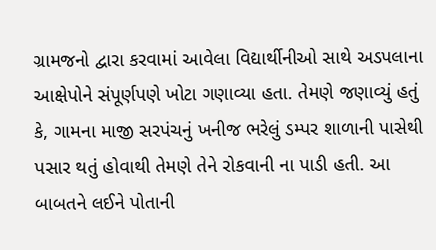ગ્રામજનો દ્વારા કરવામાં આવેલા વિદ્યાર્થીનીઓ સાથે અડપલાના આક્ષેપોને સંપૂર્ણપણે ખોટા ગણાવ્યા હતા. તેમણે જણાવ્યું હતું કે, ગામના માજી સરપંચનું ખનીજ ભરેલું ડમ્પર શાળાની પાસેથી પસાર થતું હોવાથી તેમણે તેને રોકવાની ના પાડી હતી. આ બાબતને લઈને પોતાની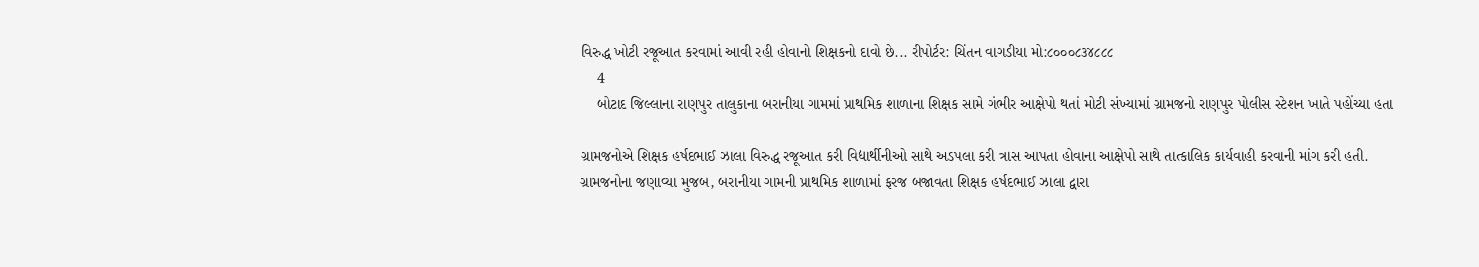વિરુદ્ધ ખોટી રજૂઆત કરવામાં આવી રહી હોવાનો શિક્ષકનો દાવો છે... રીપોર્ટર: ચિંતન વાગડીયા મો:૮૦૦૦૮૩૪૮૮૮
    4
    બોટાદ જિલ્લાના રાણપુર તાલુકાના બરાનીયા ગામમાં પ્રાથમિક શાળાના શિક્ષક સામે ગંભીર આક્ષેપો થતાં મોટી સંખ્યામાં ગ્રામજનો રાણપુર પોલીસ સ્ટેશન ખાતે પહોંચ્યા હતા

ગ્રામજનોએ શિક્ષક હર્ષદભાઈ ઝાલા વિરુદ્ધ રજૂઆત કરી વિદ્યાર્થીનીઓ સાથે અડપલા કરી ત્રાસ આપતા હોવાના આક્ષેપો સાથે તાત્કાલિક કાર્યવાહી કરવાની માંગ કરી હતી.
ગ્રામજનોના જણાવ્યા મુજબ, બરાનીયા ગામની પ્રાથમિક શાળામાં ફરજ બજાવતા શિક્ષક હર્ષદભાઈ ઝાલા દ્વારા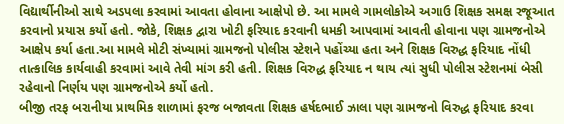વિદ્યાર્થીનીઓ સાથે અડપલા કરવામાં આવતા હોવાના આક્ષેપો છે. આ મામલે ગામલોકોએ અગાઉ શિક્ષક સમક્ષ રજૂઆત કરવાનો પ્રયાસ કર્યો હતો. જોકે, શિક્ષક દ્વારા ખોટી ફરિયાદ કરવાની ધમકી આપવામાં આવતી હોવાના પણ ગ્રામજનોએ આક્ષેપ કર્યા હતા.આ મામલે મોટી સંખ્યામાં ગ્રામજનો પોલીસ સ્ટેશને પહોંચ્યા હતા અને શિક્ષક વિરુદ્ધ ફરિયાદ નોંધી તાત્કાલિક કાર્યવાહી કરવામાં આવે તેવી માંગ કરી હતી. શિક્ષક વિરુદ્ધ ફરિયાદ ન થાય ત્યાં સુધી પોલીસ સ્ટેશનમાં બેસી રહેવાનો નિર્ણય પણ ગ્રામજનોએ કર્યો હતો.
બીજી તરફ બરાનીયા પ્રાથમિક શાળામાં ફરજ બજાવતા શિક્ષક હર્ષદભાઈ ઝાલા પણ ગ્રામજનો વિરુદ્ધ ફરિયાદ કરવા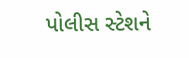પોલીસ સ્ટેશને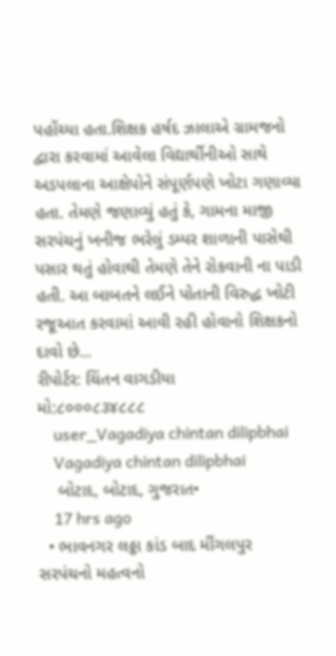પહોંચ્યા હતા.શિક્ષક હર્ષદ ઝાલાએ ગ્રામજનો દ્વારા કરવામાં આવેલા વિદ્યાર્થીનીઓ સાથે અડપલાના આક્ષેપોને સંપૂર્ણપણે ખોટા ગણાવ્યા હતા. તેમણે જણાવ્યું હતું કે, ગામના માજી સરપંચનું ખનીજ ભરેલું ડમ્પર શાળાની પાસેથી પસાર થતું હોવાથી તેમણે તેને રોકવાની ના પાડી હતી. આ બાબતને લઈને પોતાની વિરુદ્ધ ખોટી રજૂઆત કરવામાં આવી રહી હોવાનો શિક્ષકનો દાવો છે...
રીપોર્ટર: ચિંતન વાગડીયા
મો:૮૦૦૦૮૩૪૮૮૮
    user_Vagadiya chintan dilipbhai
    Vagadiya chintan dilipbhai
    બોટાદ, બોટાદ, ગુજરાત•
    17 hrs ago
  • ભાવનગર લઠ્ઠા કાંડ બાદ મીંગલપુર સરપંચનો મહત્વનો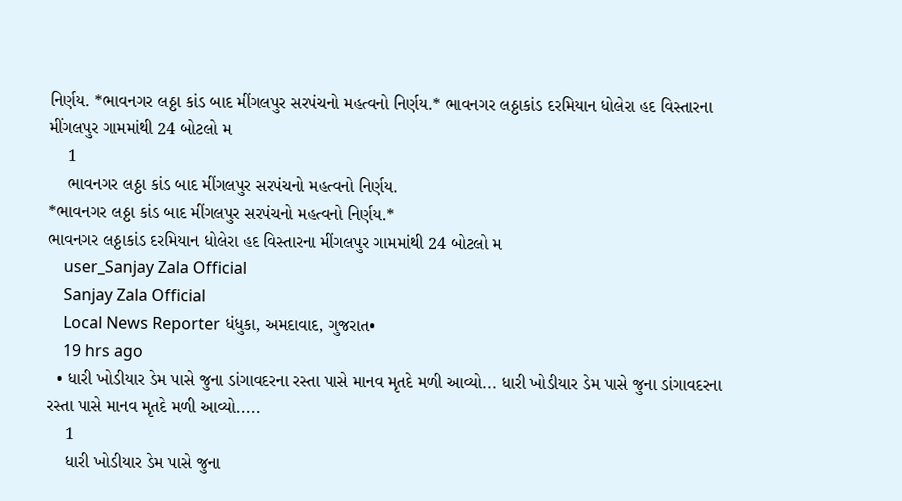નિર્ણય. *ભાવનગર લઠ્ઠા કાંડ બાદ મીંગલપુર સરપંચનો મહત્વનો નિર્ણય.* ભાવનગર લઠ્ઠાકાંડ દરમિયાન ધોલેરા હદ વિસ્તારના મીંગલપુર ગામમાંથી 24 બોટલો મ
    1
    ભાવનગર લઠ્ઠા કાંડ બાદ મીંગલપુર સરપંચનો મહત્વનો નિર્ણય.
*ભાવનગર લઠ્ઠા કાંડ બાદ મીંગલપુર સરપંચનો મહત્વનો નિર્ણય.*
ભાવનગર લઠ્ઠાકાંડ દરમિયાન ધોલેરા હદ વિસ્તારના મીંગલપુર ગામમાંથી 24 બોટલો મ
    user_Sanjay Zala Official
    Sanjay Zala Official
    Local News Reporter ધંધુકા, અમદાવાદ, ગુજરાત•
    19 hrs ago
  • ધારી ખોડીયાર ડેમ પાસે જુના ડાંગાવદરના રસ્તા પાસે માનવ મૃતદે મળી આવ્યો... ધારી ખોડીયાર ડેમ પાસે જુના ડાંગાવદરના રસ્તા પાસે માનવ મૃતદે મળી આવ્યો.....
    1
    ધારી ખોડીયાર ડેમ પાસે જુના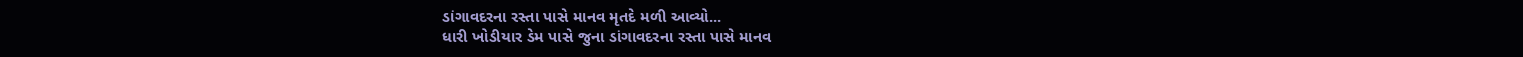ડાંગાવદરના રસ્તા પાસે માનવ મૃતદે મળી આવ્યો...
ધારી ખોડીયાર ડેમ પાસે જુના ડાંગાવદરના રસ્તા પાસે માનવ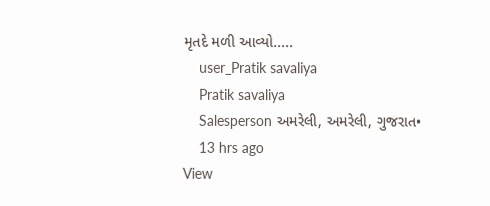મૃતદે મળી આવ્યો.....
    user_Pratik savaliya
    Pratik savaliya
    Salesperson અમરેલી, અમરેલી, ગુજરાત•
    13 hrs ago
View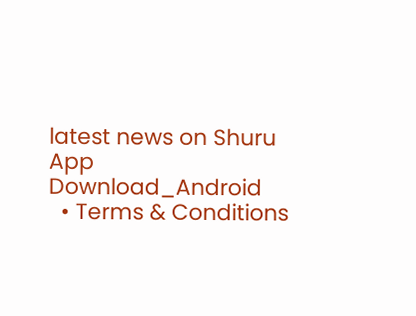latest news on Shuru App
Download_Android
  • Terms & Conditions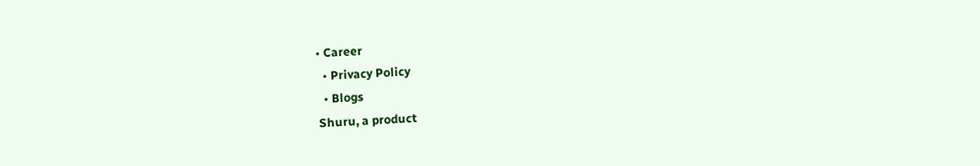• Career
  • Privacy Policy
  • Blogs
Shuru, a product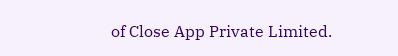of Close App Private Limited.